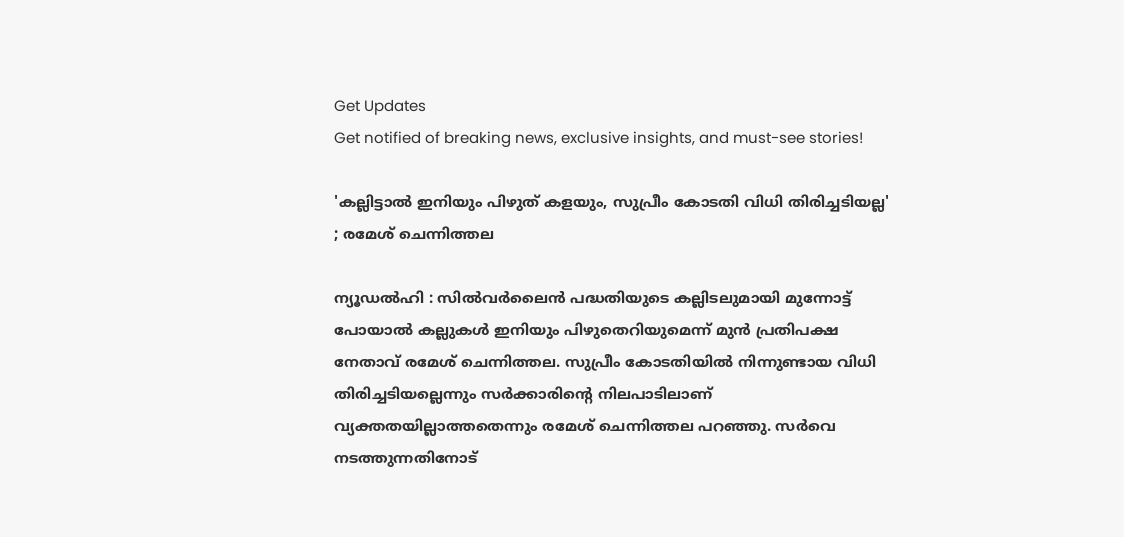Get Updates
Get notified of breaking news, exclusive insights, and must-see stories!

'കല്ലിട്ടാൽ ഇനിയും പിഴുത് കളയും, സുപ്രീം കോടതി വിധി തിരിച്ചടിയല്ല' ; രമേശ് ചെന്നിത്തല

ന്യൂഡൽഹി : സിൽവർലൈൻ പദ്ധതിയുടെ കല്ലിടലുമായി മുന്നോട്ട് പോയാൽ കല്ലുകൾ ഇനിയും പിഴുതെറിയുമെന്ന് മുൻ പ്രതിപക്ഷ നേതാവ് രമേശ് ചെന്നിത്തല. സുപ്രീം കോടതിയിൽ നിന്നുണ്ടായ വിധി തിരിച്ചടിയല്ലെന്നും സർക്കാരിന്റെ നിലപാടിലാണ് വ്യക്തതയില്ലാത്തതെന്നും രമേശ്‌ ചെന്നിത്തല പറഞ്ഞു. സർവെ നടത്തുന്നതിനോട്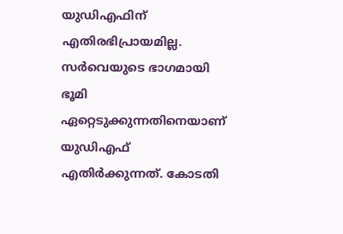യുഡിഎഫിന് എതിരഭിപ്രായമില്ല. സർവെയുടെ ഭാഗമായി ഭൂമി ഏറ്റെടുക്കുന്നതിനെയാണ് യുഡിഎഫ് എതിർക്കുന്നത്. കോടതി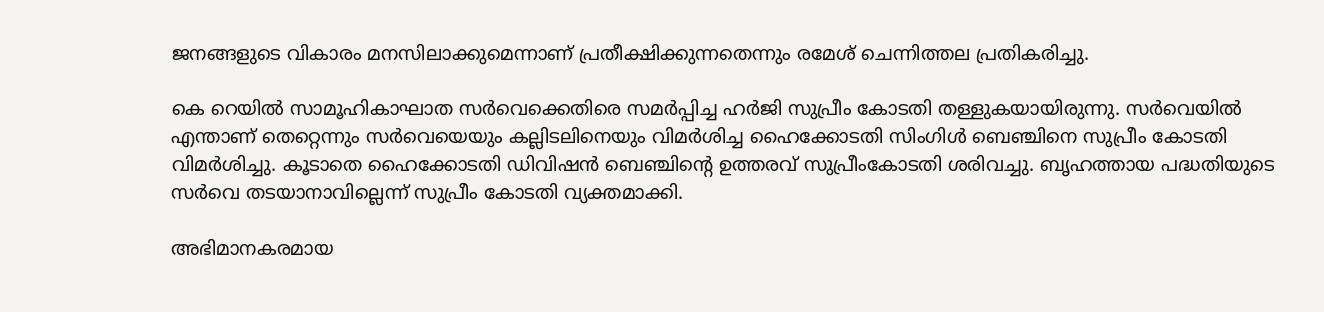ജനങ്ങളുടെ വികാരം മനസിലാക്കുമെന്നാണ് പ്രതീക്ഷിക്കുന്നതെന്നും രമേശ്‌ ചെന്നിത്തല പ്രതികരിച്ചു.

കെ റെയിൽ സാമൂഹികാഘാത സർവെക്കെതിരെ സമർപ്പിച്ച ഹർജി സുപ്രീം കോടതി തള്ളുകയായിരുന്നു. സർവെയിൽ എന്താണ് തെറ്റെന്നും സർവെയെയും കല്ലിടലിനെയും വിമർശിച്ച ഹൈക്കോടതി സിംഗിൾ ബെഞ്ചിനെ സുപ്രീം കോടതി വിമർശിച്ചു. കൂടാതെ ഹൈക്കോടതി ഡിവിഷൻ ബെഞ്ചിന്റെ ഉത്തരവ് സുപ്രീംകോടതി ശരിവച്ചു. ബൃഹത്തായ പദ്ധതിയുടെ സർവെ തടയാനാവില്ലെന്ന് സുപ്രീം കോടതി വ്യക്തമാക്കി.

അഭിമാനകരമായ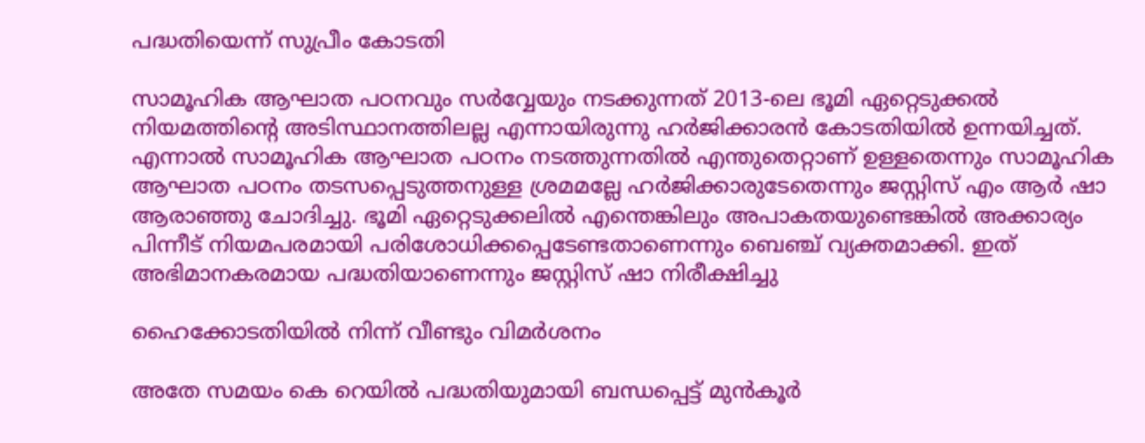പദ്ധതിയെന്ന് സുപ്രീം കോടതി

സാമൂഹിക ആഘാത പഠനവും സര്‍വ്വേയും നടക്കുന്നത് 2013-ലെ ഭൂമി ഏറ്റെടുക്കല്‍ നിയമത്തിന്റെ അടിസ്ഥാനത്തിലല്ല എന്നായിരുന്നു ഹർജിക്കാരൻ കോടതിയിൽ ഉന്നയിച്ചത്. എന്നാല്‍ സാമൂഹിക ആഘാത പഠനം നടത്തുന്നതില്‍ എന്തുതെറ്റാണ് ഉള്ളതെന്നും സാമൂഹിക ആഘാത പഠനം തടസപ്പെടുത്തനുള്ള ശ്രമമല്ലേ ഹര്‍ജിക്കാരുടേതെന്നും ജസ്റ്റിസ് എം ആര്‍ ഷാ ആരാഞ്ഞു ചോദിച്ചു. ഭൂമി ഏറ്റെടുക്കലില്‍ എന്തെങ്കിലും അപാകതയുണ്ടെങ്കില്‍ അക്കാര്യം പിന്നീട് നിയമപരമായി പരിശോധിക്കപ്പെടേണ്ടതാണെന്നും ബെഞ്ച് വ്യക്തമാക്കി. ഇത് അഭിമാനകരമായ പദ്ധതിയാണെന്നും ജസ്റ്റിസ് ഷാ നിരീക്ഷിച്ചു

ഹൈക്കോടതിയിൽ നിന്ന് വീണ്ടും വിമർശനം

അതേ സമയം കെ റെയിൽ പദ്ധതിയുമായി ബന്ധപ്പെട്ട് മുന്‍കൂര്‍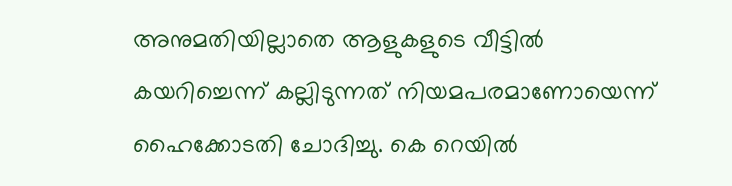അനുമതിയില്ലാതെ ആളുകളുടെ വീട്ടില്‍ കയറിച്ചെന്ന് കല്ലിടുന്നത് നിയമപരമാണോയെന്ന് ഹൈക്കോടതി ചോദിച്ചു. കെ റെയില്‍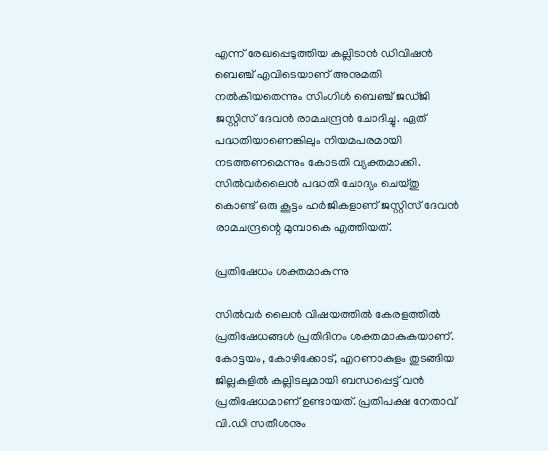എന്ന് രേഖപ്പെടുത്തിയ കല്ലിടാന്‍ ഡിവിഷന്‍ ബെഞ്ച് എവിടെയാണ് അനുമതി നല്‍കിയതെന്നും സിംഗിള്‍ ബെഞ്ച് ജഡ്‌ജി ജസ്റ്റിസ് ദേവന്‍ രാമചന്ദ്രന്‍ ചോദിച്ചു. ഏത് പദ്ധതിയാണെങ്കിലും നിയമപരമായി നടത്തണമെന്നും കോടതി വ്യക്തമാക്കി. സില്‍വര്‍ലൈന്‍ പദ്ധതി ചോദ്യം ചെയ്‌തു കൊണ്ട് ഒരു കൂട്ടം ഹര്‍ജികളാണ് ജസ്റ്റിസ് ദേവന്‍ രാമചന്ദ്രന്റെ മുമ്പാകെ എത്തിയത്.

പ്രതിഷേധം ശക്തമാകുന്നു

സിൽവർ ലൈൻ വിഷയത്തിൽ കേരളത്തിൽ പ്രതിഷേധങ്ങൾ പ്രതിദിനം ശക്തമാകുകയാണ്. കോട്ടയം, കോഴിക്കോട്, എറണാകുളം തുടങ്ങിയ ജില്ലകളിൽ കല്ലിടലുമായി ബന്ധപ്പെട്ട് വൻ പ്രതിഷേധമാണ് ഉണ്ടായത്. പ്രതിപക്ഷ നേതാവ് വി.ഡി സതീശനും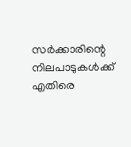സർക്കാരിന്റെ നിലപാടുകൾക്ക് എതിരെ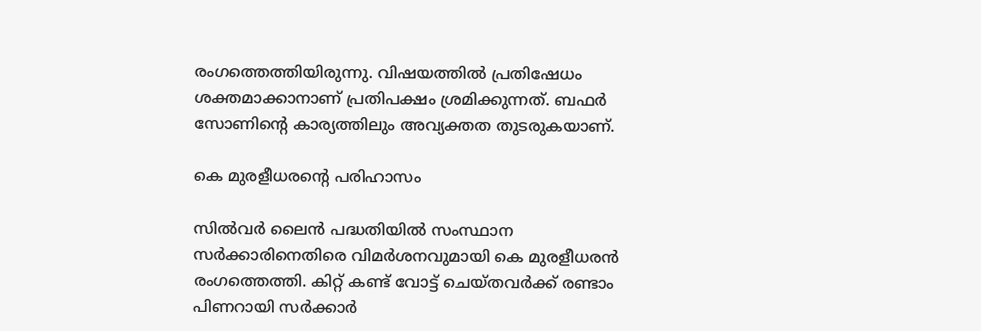രംഗത്തെത്തിയിരുന്നു. വിഷയത്തിൽ പ്രതിഷേധം ശക്തമാക്കാനാണ് പ്രതിപക്ഷം ശ്രമിക്കുന്നത്. ബഫർ സോണിന്റെ കാര്യത്തിലും അവ്യക്തത തുടരുകയാണ്.

കെ മുരളീധരന്റെ പരിഹാസം

സിൽവർ ലൈൻ പദ്ധതിയിൽ സംസ്ഥാന സർക്കാരിനെതിരെ വിമർശനവുമായി കെ മുരളീധരൻ രംഗത്തെത്തി. കിറ്റ് കണ്ട് വോട്ട് ചെയ്‌തവർക്ക് രണ്ടാം പിണറായി സർക്കാർ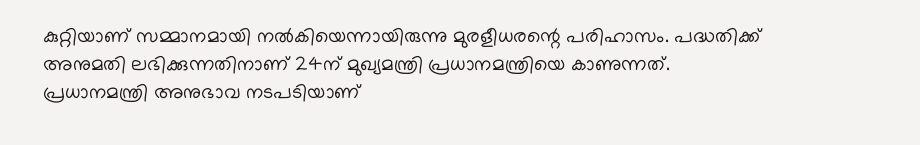കുറ്റിയാണ് സമ്മാനമായി നൽകിയെന്നായിരുന്നു മുരളീധരന്റെ പരിഹാസം. പദ്ധതിക്ക് അനുമതി ലഭിക്കുന്നതിനാണ് 24ന് മുഖ്യമന്ത്രി പ്രധാനമന്ത്രിയെ കാണുന്നത്. പ്രധാനമന്ത്രി അനുഭാവ നടപടിയാണ്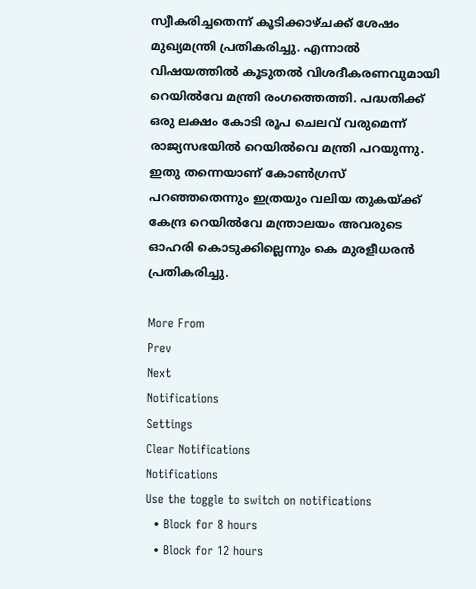സ്വീകരിച്ചതെന്ന് കൂടിക്കാഴ്‌ചക്ക് ശേഷം മുഖ്യമന്ത്രി പ്രതികരിച്ചു. എന്നാൽ വിഷയത്തിൽ കൂടുതൽ വിശദീകരണവുമായി റെയിൽവേ മന്ത്രി രംഗത്തെത്തി. പദ്ധതിക്ക് ഒരു ലക്ഷം കോടി രൂപ ചെലവ് വരുമെന്ന് രാജ്യസഭയിൽ റെയിൽവെ മന്ത്രി പറയുന്നു. ഇതു തന്നെയാണ് കോൺഗ്രസ് പറഞ്ഞതെന്നും ഇത്രയും വലിയ തുകയ്ക്ക് കേന്ദ്ര റെയിൽവേ മന്ത്രാലയം അവരുടെ ഓഹരി കൊടുക്കില്ലെന്നും കെ മുരളീധരൻ പ്രതികരിച്ചു.

More From
Prev
Next
Notifications
Settings
Clear Notifications
Notifications
Use the toggle to switch on notifications
  • Block for 8 hours
  • Block for 12 hours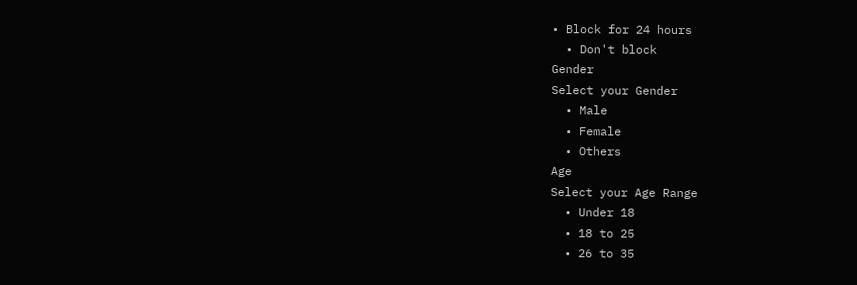• Block for 24 hours
  • Don't block
Gender
Select your Gender
  • Male
  • Female
  • Others
Age
Select your Age Range
  • Under 18
  • 18 to 25
  • 26 to 35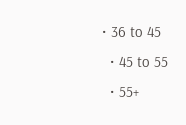• 36 to 45
  • 45 to 55
  • 55+